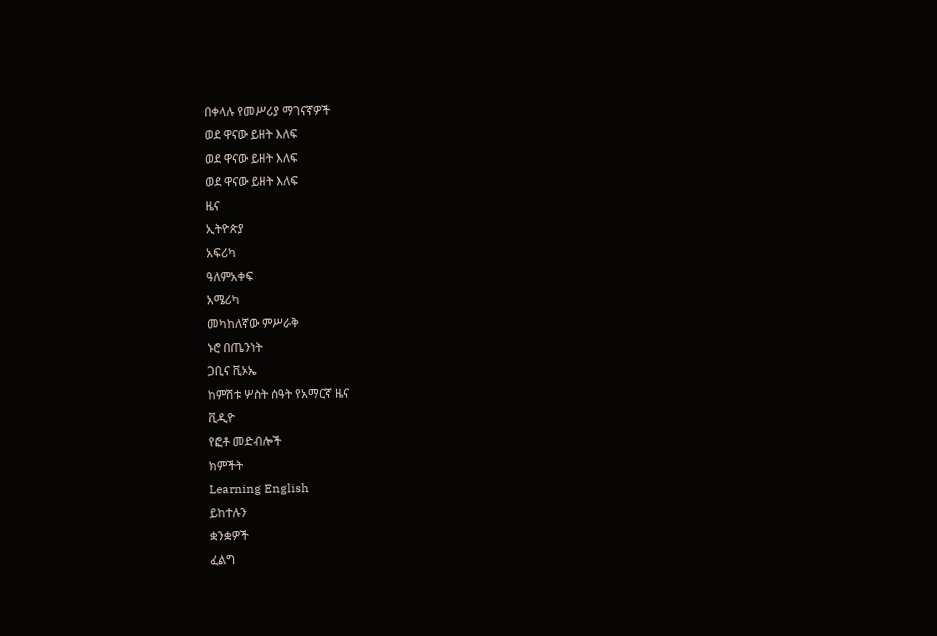በቀላሉ የመሥሪያ ማገናኛዎች
ወደ ዋናው ይዘት እለፍ
ወደ ዋናው ይዘት እለፍ
ወደ ዋናው ይዘት እለፍ
ዜና
ኢትዮጵያ
አፍሪካ
ዓለምአቀፍ
አሜሪካ
መካከለኛው ምሥራቅ
ኑሮ በጤንነት
ጋቢና ቪኦኤ
ከምሽቱ ሦስት ሰዓት የአማርኛ ዜና
ቪዲዮ
የፎቶ መድብሎች
ክምችት
Learning English
ይከተሉን
ቋንቋዎች
ፈልግ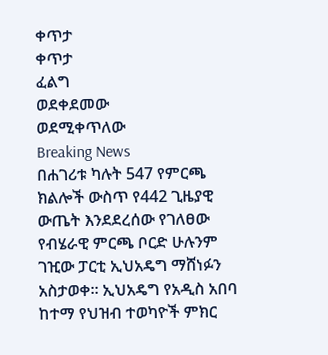ቀጥታ
ቀጥታ
ፈልግ
ወደቀደመው
ወደሚቀጥለው
Breaking News
በሐገሪቱ ካሉት 547 የምርጫ ክልሎች ውስጥ የ442 ጊዜያዊ ውጤት እንደደረሰው የገለፀው የብሄራዊ ምርጫ ቦርድ ሁሉንም ገዢው ፓርቲ ኢህአዴግ ማሸነፉን አስታወቀ። ኢህአዴግ የአዲስ አበባ ከተማ የህዝብ ተወካዮች ምክር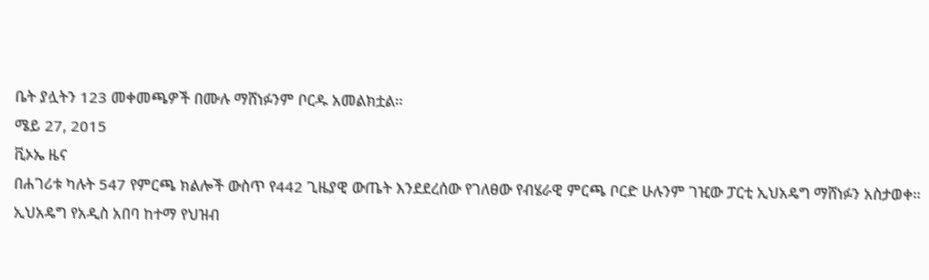ቤት ያሏትን 123 መቀመጫዎች በሙሉ ማሸነፉንም ቦርዱ አመልክቷል።
ሜይ 27, 2015
ቪኦኤ ዜና
በሐገሪቱ ካሉት 547 የምርጫ ክልሎች ውስጥ የ442 ጊዜያዊ ውጤት እንደደረሰው የገለፀው የብሄራዊ ምርጫ ቦርድ ሁሉንም ገዢው ፓርቲ ኢህአዴግ ማሸነፉን አስታወቀ። ኢህአዴግ የአዲስ አበባ ከተማ የህዝብ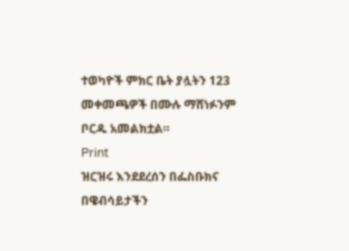ተወካዮች ምክር ቤት ያሏትን 123 መቀመጫዎች በሙሉ ማሸነፉንም ቦርዱ አመልክቷል።
Print
ዝርዝሩ እንደደረሰን በፌስቡክና በዌብሳይታችን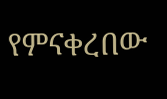የምናቀረበው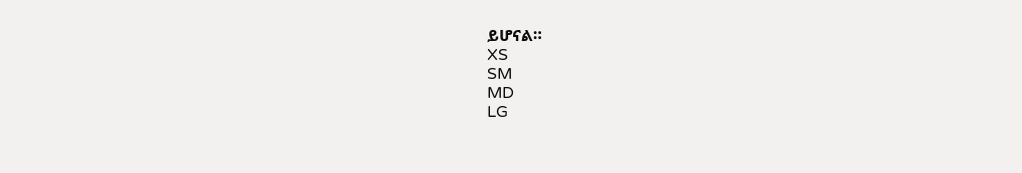ይሆናል።
XS
SM
MD
LG